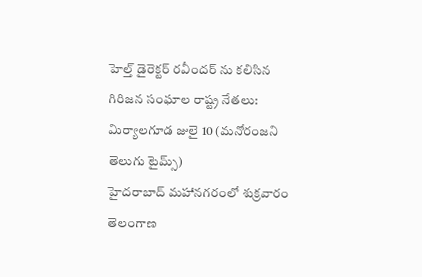హెల్త్ డైరెక్టర్ రవీందర్ ను కలిసిన గిరిజన సంఘాల రాష్ట్ర నేతలు:
మిర్యాలగూడ జులై 10 (మనోరంజని తెలుగు టైమ్స్)
హైదరాబాద్ మహానగరంలో శుక్రవారం తెలంగాణ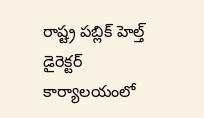రాష్ట్ర పబ్లిక్ హెల్త్ డైరెక్టర్ కార్యాలయంలో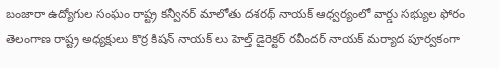బంజారా ఉద్యోగుల సంఘం రాష్ట్ర కన్వీనర్ మాలోతు దశరథ్ నాయక్ ఆధ్వర్యంలో వార్డు సభ్యుల ఫోరం తెలంగాణ రాష్ట్ర అధ్యక్షులు కొర్ర కిషన్ నాయక్ లు హెల్త్ డైరెక్టర్ రవీందర్ నాయక్ మర్యాద పూర్వకంగా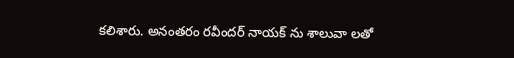కలిశారు. అనంతరం రవీందర్ నాయక్ ను శాలువా లతో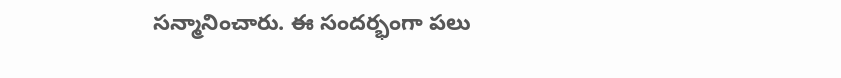సన్మానించారు. ఈ సందర్భంగా పలు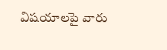విషయాలపై వారు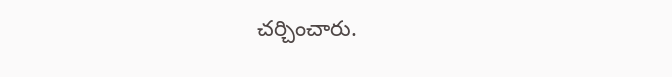చర్చించారు.